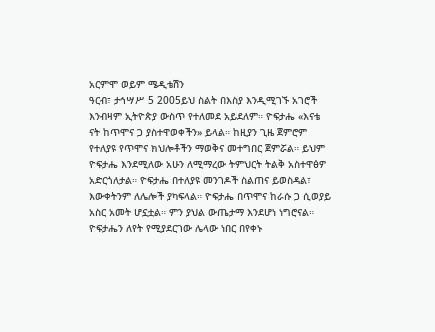አርምሞ ወይም ሜዲቴሽን
ዓርብ፣ ታኅሣሥ 5 2005ይህ ስልት በእስያ እንዲሚገኙ አገሮች እንብዛም ኢትዮጵያ ውስጥ የተለመደ አይደለም። ዮፍታሔ «እናቴ ናት ከጥሞና ጋ ያስተዋወቀችን» ይላል። ከዚያን ጊዜ ጀምሮም የተለያዩ የጥሞና ክህሎቶችን ማወቅና መተግበር ጀምሯል። ይህም ዮፍታሔ እንደሚለው አሁን ለሚማረው ትምህርት ትልቅ አስተዋፅዎ አድርጎለታል። ዮፍታሔ በተለያዩ መንገዶች ስልጠና ይወስዳል፣ እውቀትንም ለሌሎች ያካፍላል። ዮፍታሔ በጥሞና ከራሱ ጋ ሲወያይ አስር አመት ሆኗቷል። ምን ያህል ውጤታማ እንደሆነ ነግሮናል። ዮፍታሔን ለየት የሚያደርገው ሌላው ነበር በየቀኑ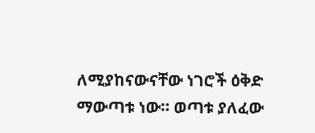ለሚያከናውናቸው ነገሮች ዕቅድ ማውጣቱ ነው። ወጣቱ ያለፈው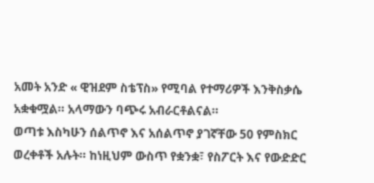አመት አንድ « ዊዝደም ስቴፕስ» የሚባል የተማሪዎች እንቅስቃሴ አቋቁሟል። አላማውን ባጭሩ አብራርቶልናል።
ወጣቱ እስካሁን ሰልጥኖ እና አሰልጥኖ ያገኛቸው 50 የምስክር ወረቀቶች አሉት። ከነዚህም ውስጥ የቋንቋ፣ የስፖርት እና የውድድር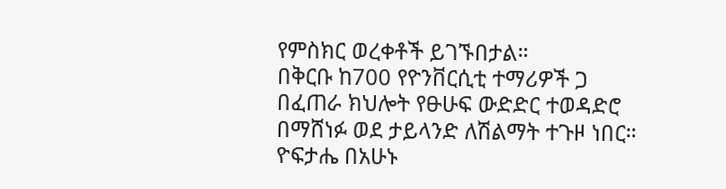የምስክር ወረቀቶች ይገኙበታል።
በቅርቡ ከ700 የዮንቨርሲቲ ተማሪዎች ጋ በፈጠራ ክህሎት የፁሁፍ ውድድር ተወዳድሮ በማሸነፉ ወደ ታይላንድ ለሽልማት ተጉዞ ነበር። ዮፍታሔ በአሁኑ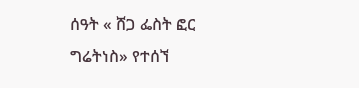ሰዓት « ሸጋ ፌስት ፎር ግሬትነስ» የተሰኘ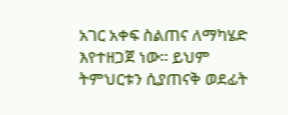አገር አቀፍ ስልጠና ለማካሄድ እየተዘጋጀ ነው። ይህም ትምህርቱን ሲያጠናቅ ወደፊት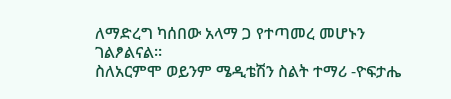ለማድረግ ካሰበው አላማ ጋ የተጣመረ መሆኑን ገልፆልናል።
ስለአርምሞ ወይንም ሜዲቴሽን ስልት ተማሪ -ዮፍታሔ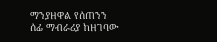ማንያዘዋል የሰጠንን ሰፊ ማብራሪያ ከዘገባው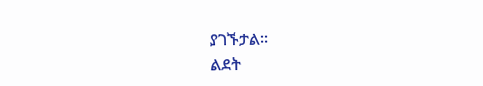ያገኙታል።
ልደት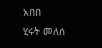አበበ
ሂሩት መለሰ